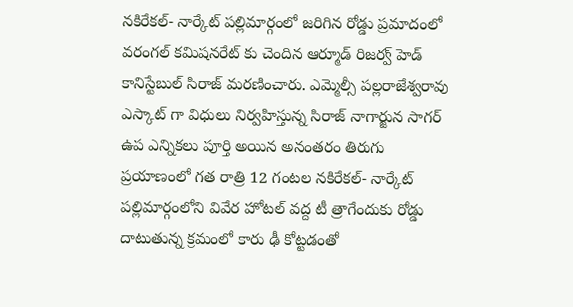నకిరేకల్- నార్కేట్ పల్లిమార్గంలో జరిగిన రోడ్డు ప్రమాదంలో వరంగల్ కమిషనరేట్ కు చెందిన ఆర్మూడ్ రిజర్వ్ హెడ్ కానిస్టేబుల్ సిరాజ్ మరణించారు. ఎమ్మెల్సీ పల్లరాజేశ్వరావు ఎస్కాట్ గా విధులు నిర్వహిస్తున్న సిరాజ్ నాగార్జున సాగర్ ఉప ఎన్నికలు పూర్తి అయిన అనంతరం తిరుగు ప్రయాణంలో గత రాత్రి 12 గంటల నకిరేకల్- నార్కేట్ పల్లిమార్గంలోని వివేర హోటల్ వద్ద టీ త్రాగేందుకు రోడ్డు దాటుతున్న క్రమంలో కారు ఢీ కోట్టడంతో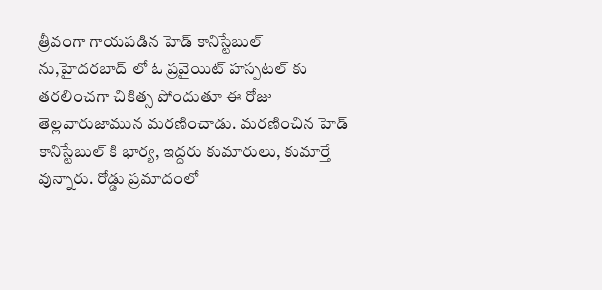త్రీవంగా గాయపడిన హెడ్ కానిస్టేబుల్ ను,హైదరబాద్ లో ఓ ప్రవైయిట్ హస్పటల్ కు తరలించగా చికిత్స పోందుతూ ఈ రోజు తెల్లవారుజామున మరణించాడు. మరణించిన హెడ్ కానిస్టేబుల్ కి భార్య, ఇద్దరు కుమారులు, కుమార్తే వున్నారు. రోడ్డు ప్రమాదంలో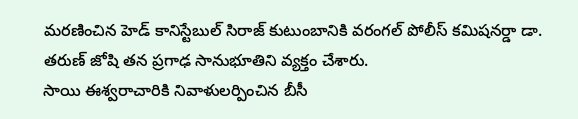మరణించిన హెడ్ కానిస్టేబుల్ సిరాజ్ కుటుంబానికి వరంగల్ పోలీస్ కమిషనర్డా డా. తరుణ్ జోషి తన ప్రగాఢ సానుభూతిని వ్యక్తం చేశారు.
సాయి ఈశ్వరాచారికి నివాళులర్పించిన బీసీ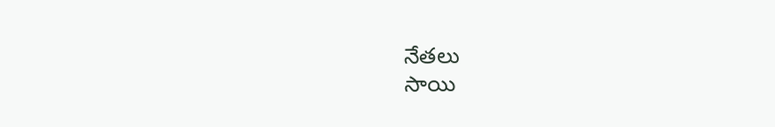నేతలు
సాయి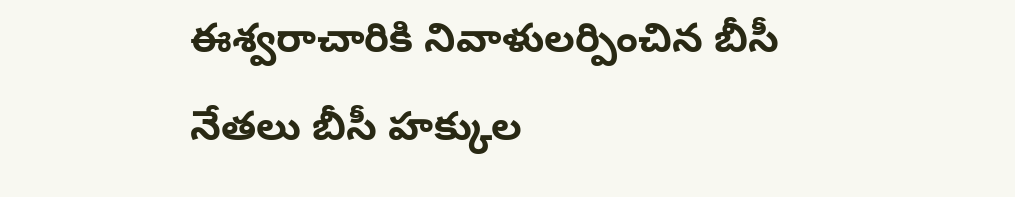ఈశ్వరాచారికి నివాళులర్పించిన బీసీ నేతలు బీసీ హక్కుల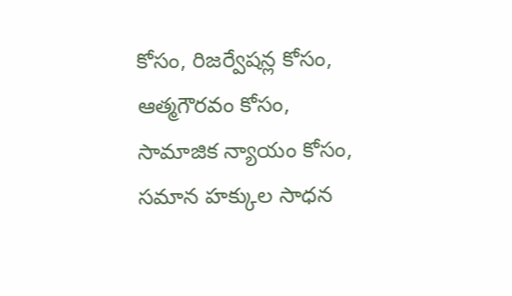కోసం, రిజర్వేషన్ల కోసం, ఆత్మగౌరవం కోసం, సామాజిక న్యాయం కోసం, సమాన హక్కుల సాధన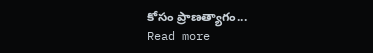కోసం ప్రాణత్యాగం...
Read more